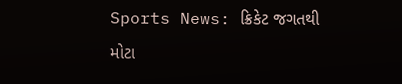Sports News: ક્રિકેટ જગતથી મોટા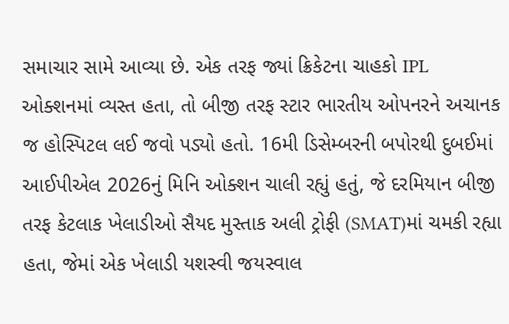સમાચાર સામે આવ્યા છે. એક તરફ જ્યાં ક્રિકેટના ચાહકો IPL ઓક્શનમાં વ્યસ્ત હતા, તો બીજી તરફ સ્ટાર ભારતીય ઓપનરને અચાનક જ હોસ્પિટલ લઈ જવો પડ્યો હતો. 16મી ડિસેમ્બરની બપોરથી દુબઈમાં આઈપીએલ 2026નું મિનિ ઓક્શન ચાલી રહ્યું હતું, જે દરમિયાન બીજી તરફ કેટલાક ખેલાડીઓ સૈયદ મુસ્તાક અલી ટ્રોફી (SMAT)માં ચમકી રહ્યા હતા, જેમાં એક ખેલાડી યશસ્વી જયસ્વાલ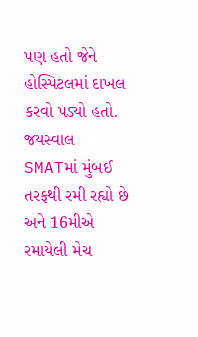પણ હતો જેને હોસ્પિટલમાં દાખલ કરવો પડ્યો હતો. જયસ્વાલ SMATમાં મુંબઈ તરફથી રમી રહ્યો છે અને 16મીએ રમાયેલી મેચ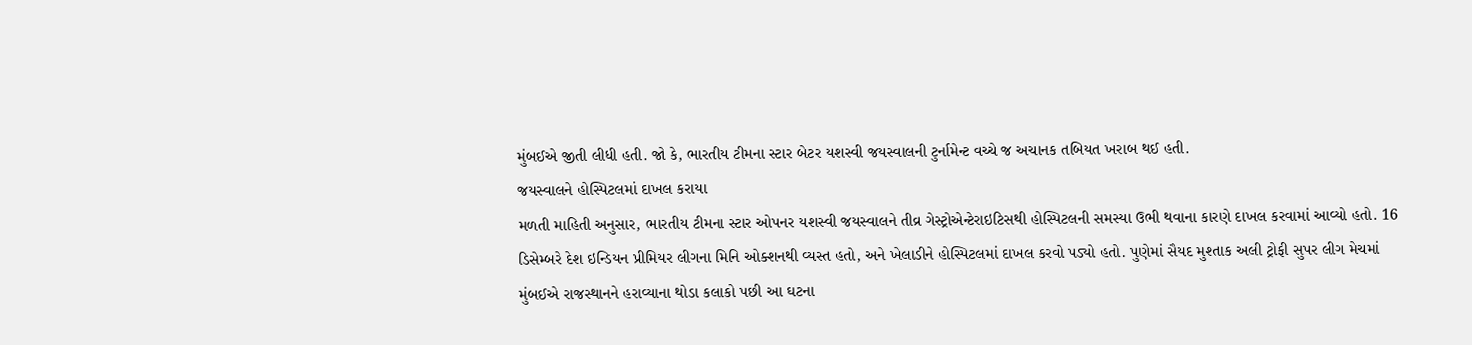મુંબઈએ જીતી લીધી હતી. જો કે, ભારતીય ટીમના સ્ટાર બેટર યશસ્વી જયસ્વાલની ટુર્નામેન્ટ વચ્ચે જ અચાનક તબિયત ખરાબ થઈ હતી.
જયસ્વાલને હોસ્પિટલમાં દાખલ કરાયા
મળતી માહિતી અનુસાર, ભારતીય ટીમના સ્ટાર ઓપનર યશસ્વી જયસ્વાલને તીવ્ર ગેસ્ટ્રોએન્ટેરાઇટિસથી હોસ્પિટલની સમસ્યા ઉભી થવાના કારણે દાખલ કરવામાં આવ્યો હતો. 16 ડિસેમ્બરે દેશ ઇન્ડિયન પ્રીમિયર લીગના મિનિ ઓક્શનથી વ્યસ્ત હતો, અને ખેલાડીને હોસ્પિટલમાં દાખલ કરવો પડ્યો હતો. પુણેમાં સૈયદ મુશ્તાક અલી ટ્રોફી સુપર લીગ મેચમાં મુંબઈએ રાજસ્થાનને હરાવ્યાના થોડા કલાકો પછી આ ઘટના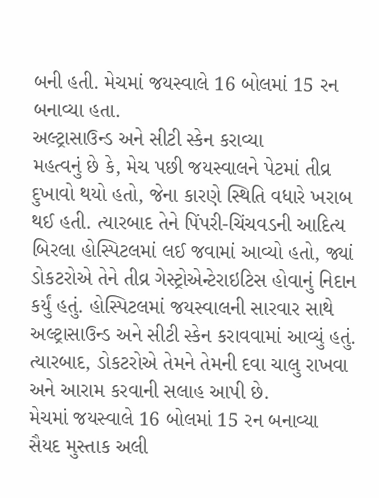બની હતી. મેચમાં જયસ્વાલે 16 બોલમાં 15 રન બનાવ્યા હતા.
અલ્ટ્રાસાઉન્ડ અને સીટી સ્કેન કરાવ્યા
મહત્વનું છે કે, મેચ પછી જયસ્વાલને પેટમાં તીવ્ર દુખાવો થયો હતો, જેના કારણે સ્થિતિ વધારે ખરાબ થઈ હતી. ત્યારબાદ તેને પિંપરી-ચિંચવડની આદિત્ય બિરલા હોસ્પિટલમાં લઈ જવામાં આવ્યો હતો, જ્યાં ડોકટરોએ તેને તીવ્ર ગેસ્ટ્રોએન્ટેરાઇટિસ હોવાનું નિદાન કર્યું હતું. હોસ્પિટલમાં જયસ્વાલની સારવાર સાથે અલ્ટ્રાસાઉન્ડ અને સીટી સ્કેન કરાવવામાં આવ્યું હતું. ત્યારબાદ, ડોકટરોએ તેમને તેમની દવા ચાલુ રાખવા અને આરામ કરવાની સલાહ આપી છે.
મેચમાં જયસ્વાલે 16 બોલમાં 15 રન બનાવ્યા
સૈયદ મુસ્તાક અલી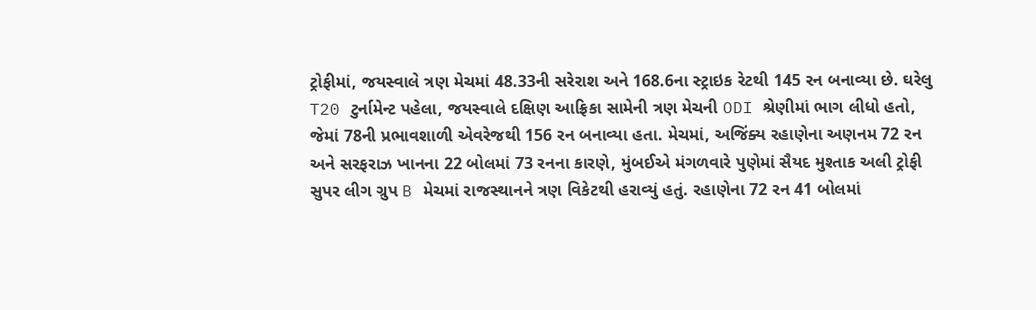ટ્રોફીમાં, જયસ્વાલે ત્રણ મેચમાં 48.33ની સરેરાશ અને 168.6ના સ્ટ્રાઇક રેટથી 145 રન બનાવ્યા છે. ઘરેલુ T20 ટુર્નામેન્ટ પહેલા, જયસ્વાલે દક્ષિણ આફ્રિકા સામેની ત્રણ મેચની ODI શ્રેણીમાં ભાગ લીધો હતો, જેમાં 78ની પ્રભાવશાળી એવરેજથી 156 રન બનાવ્યા હતા. મેચમાં, અજિંક્ય રહાણેના અણનમ 72 રન અને સરફરાઝ ખાનના 22 બોલમાં 73 રનના કારણે, મુંબઈએ મંગળવારે પુણેમાં સૈયદ મુશ્તાક અલી ટ્રોફી સુપર લીગ ગ્રુપ B મેચમાં રાજસ્થાનને ત્રણ વિકેટથી હરાવ્યું હતું. રહાણેના 72 રન 41 બોલમાં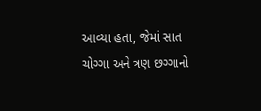આવ્યા હતા, જેમાં સાત ચોગ્ગા અને ત્રણ છગ્ગાનો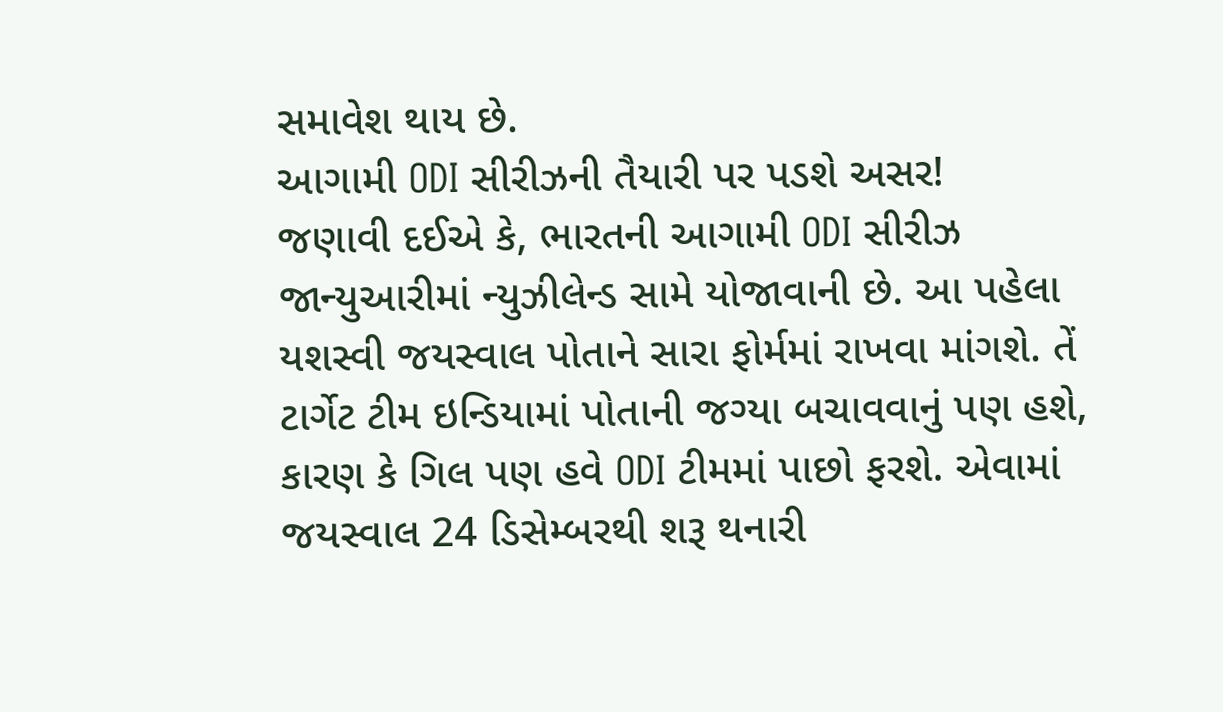સમાવેશ થાય છે.
આગામી ODI સીરીઝની તૈયારી પર પડશે અસર!
જણાવી દઈએ કે, ભારતની આગામી ODI સીરીઝ જાન્યુઆરીમાં ન્યુઝીલેન્ડ સામે યોજાવાની છે. આ પહેલા યશસ્વી જયસ્વાલ પોતાને સારા ફોર્મમાં રાખવા માંગશે. તેં ટાર્ગેટ ટીમ ઇન્ડિયામાં પોતાની જગ્યા બચાવવાનું પણ હશે, કારણ કે ગિલ પણ હવે ODI ટીમમાં પાછો ફરશે. એવામાં જયસ્વાલ 24 ડિસેમ્બરથી શરૂ થનારી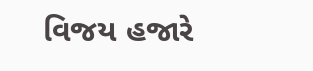વિજય હજારે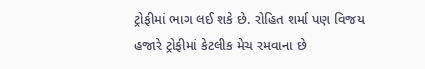ટ્રોફીમાં ભાગ લઈ શકે છે. રોહિત શર્મા પણ વિજય હજારે ટ્રોફીમાં કેટલીક મેચ રમવાના છે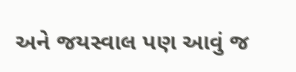અને જયસ્વાલ પણ આવું જ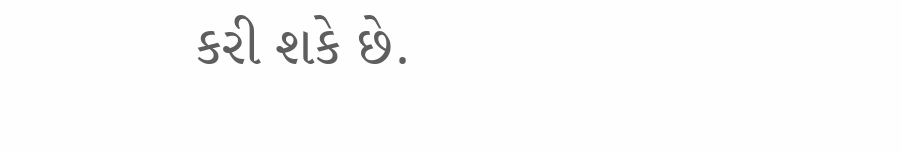કરી શકે છે.